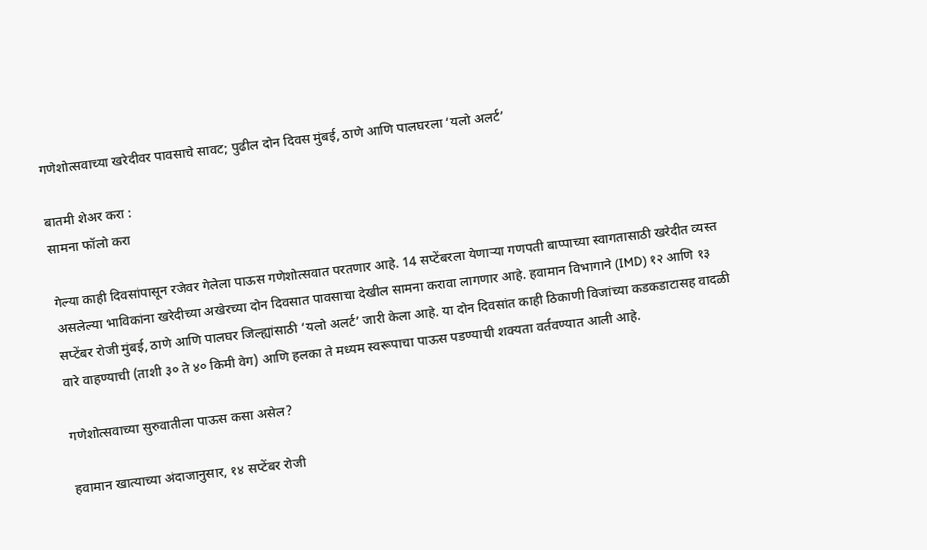गणेशोत्सवाच्या खरेदीवर पावसाचे सावट; पुढील दोन दिवस मुंबई, ठाणे आणि पालघरला ‘यलो अलर्ट’

बातमी शेअर करा :
सामना फॉलो करा

गेल्या काही दिवसांपासून रजेवर गेलेला पाऊस गणेशोत्सवात परतणार आहे. 14 सप्टेंबरला येणाऱ्या गणपती बाप्पाच्या स्वागतासाठी खरेदीत व्यस्त असलेल्या भाविकांना खरेदीच्या अखेरच्या दोन दिवसात पावसाचा देखील सामना करावा लागणार आहे. हवामान विभागाने (IMD) १२ आणि १३ सप्टेंबर रोजी मुंबई, ठाणे आणि पालघर जिल्ह्यांसाठी ‘यलो अलर्ट’ जारी केला आहे. या दोन दिवसांत काही ठिकाणी विजांच्या कडकडाटासह वादळी वारे वाहण्याची (ताशी ३० ते ४० किमी वेग) आणि हलका ते मध्यम स्वरूपाचा पाऊस पडण्याची शक्यता वर्तवण्यात आली आहे.

गणेशोत्सवाच्या सुरुवातीला पाऊस कसा असेल?

हवामान खात्याच्या अंदाजानुसार, १४ सप्टेंबर रोजी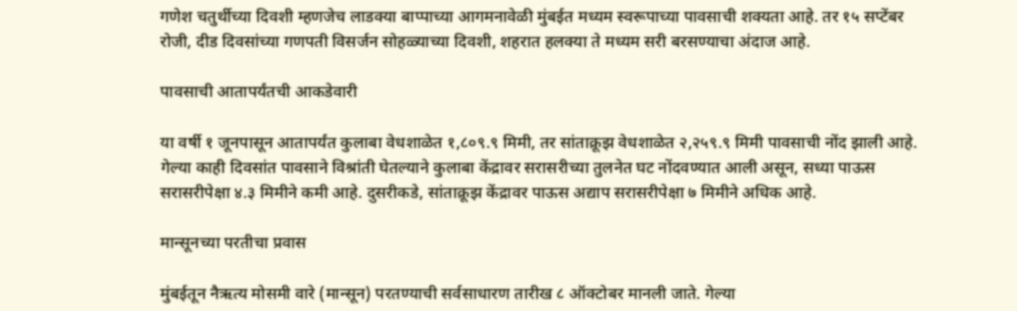गणेश चतुर्थीच्या दिवशी म्हणजेच लाडक्या बाप्पाच्या आगमनावेळी मुंबईत मध्यम स्वरूपाच्या पावसाची शक्यता आहे. तर १५ सप्टेंबर रोजी, दीड दिवसांच्या गणपती विसर्जन सोहळ्याच्या दिवशी, शहरात हलक्या ते मध्यम सरी बरसण्याचा अंदाज आहे.

पावसाची आतापर्यंतची आकडेवारी

या वर्षी १ जूनपासून आतापर्यंत कुलाबा वेधशाळेत १,८०९.९ मिमी, तर सांताक्रूझ वेधशाळेत २,२५९.९ मिमी पावसाची नोंद झाली आहे. गेल्या काही दिवसांत पावसाने विश्रांती घेतल्याने कुलाबा केंद्रावर सरासरीच्या तुलनेत घट नोंदवण्यात आली असून, सध्या पाऊस सरासरीपेक्षा ४.३ मिमीने कमी आहे. दुसरीकडे, सांताक्रूझ केंद्रावर पाऊस अद्याप सरासरीपेक्षा ७ मिमीने अधिक आहे.

मान्सूनच्या परतीचा प्रवास

मुंबईतून नैऋत्य मोसमी वारे (मान्सून) परतण्याची सर्वसाधारण तारीख ८ ऑक्टोबर मानली जाते. गेल्या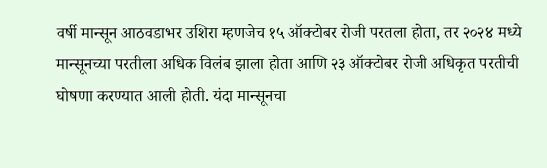वर्षी मान्सून आठवडाभर उशिरा म्हणजेच १५ ऑक्टोबर रोजी परतला होता, तर २०२४ मध्ये मान्सूनच्या परतीला अधिक विलंब झाला होता आणि २३ ऑक्टोबर रोजी अधिकृत परतीची घोषणा करण्यात आली होती. यंदा मान्सूनचा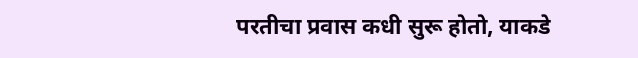परतीचा प्रवास कधी सुरू होतो, याकडे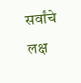सर्वांचे लक्ष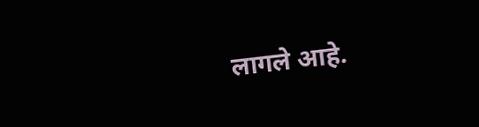लागले आहे.